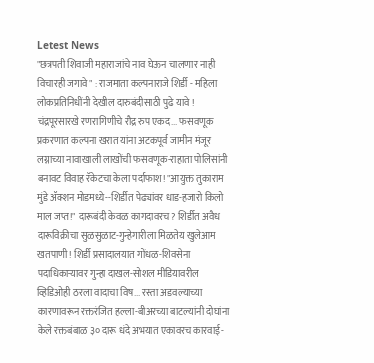Letest News
"छत्रपती शिवाजी महाराजांचे नाव घेऊन चालणार नाही विचारही जगावे" : राजमाता कल्पनाराजे शिर्डी - महिला लोकप्रतिनिधींनी देखील दारुबंदीसाठी पुढे यावे ! चंद्रपूरसारखे रणरागिणीचे रौद्र रुप एकद... फसवणूक प्रकरणात कल्पना खरात यांना अटकपूर्व जामीन मंजूर लग्नाच्या नावाखाली लाखोंची फसवणूक-राहाता पोलिसांनी बनावट विवाह रॅकेटचा केला पर्दाफाश! "आयुक्त तुकाराम मुंडे ॲक्शन मोडमध्ये--शिर्डीत पेढ्यांवर धाड-हजारो किलो माल जप्त!" दारूबंदी केवळ कागदावरच? शिर्डीत अवैध दारूविक्रीचा सुळसुळाट-गुन्हेगारीला मिळतेय खुलेआम खतपाणी! शिर्डी प्रसादालयात गोंधळ-शिवसेना पदाधिकाऱ्यावर गुन्हा दाखल-सोशल मीडियावरील व्हिडिओही ठरला वादाचा विष... रस्ता अडवल्याच्या कारणावरून रक्तरंजित हल्ला-बीअरच्या बाटल्यांनी दोघांना केले रक्तबंबाळ ३० दारू धंदे अभयात एकावरच कारवाई-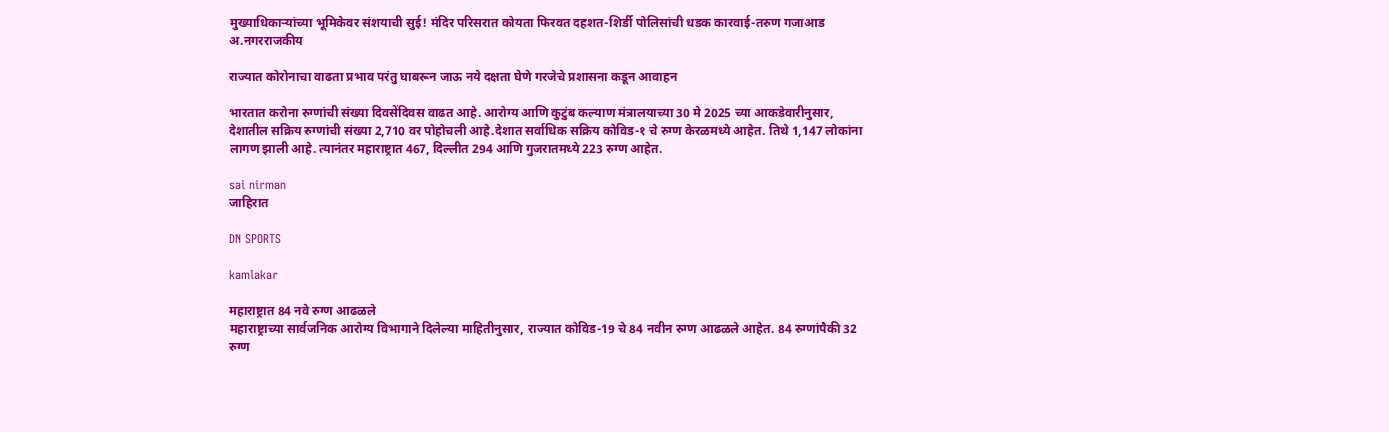मुख्याधिकाऱ्यांच्या भूमिकेवर संशयाची सुई! मंदिर परिसरात कोयता फिरवत दहशत-शिर्डी पोलिसांची धडक कारवाई-तरुण गजाआड
अ.नगरराजकीय

राज्यात कोरोनाचा वाढता प्रभाव परंतु घाबरून जाऊ नये दक्षता घेणे गरजेचे प्रशासना कडून आवाहन

भारतात करोना रुग्णांची संख्या दिवसेंदिवस वाढत आहे. आरोग्य आणि कुटुंब कल्याण मंत्रालयाच्या 30 मे 2025 च्या आकडेवारीनुसार, देशातील सक्रिय रुग्णांची संख्या 2,710 वर पोहोचली आहे.देशात सर्वाधिक सक्रिय कोविड-१ चे रुग्ण केरळमध्ये आहेत. तिथे 1,147 लोकांना लागण झाली आहे. त्यानंतर महाराष्ट्रात 467, दिल्लीत 294 आणि गुजरातमध्ये 223 रुग्ण आहेत.

sai nirman
जाहिरात

DN SPORTS

kamlakar

महाराष्ट्रात 84 नवे रुग्ण आढळले
महाराष्ट्राच्या सार्वजनिक आरोग्य विभागाने दिलेल्या माहितीनुसार, राज्यात कोविड-19 चे 84 नवीन रुग्ण आढळले आहेत. 84 रुग्णांपैकी 32 रुग्ण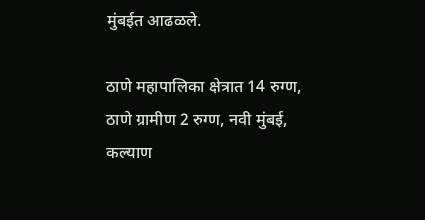मुंबईत आढळले.

ठाणे महापालिका क्षेत्रात 14 रुग्ण, ठाणे ग्रामीण 2 रुग्ण, नवी मुंबई, कल्याण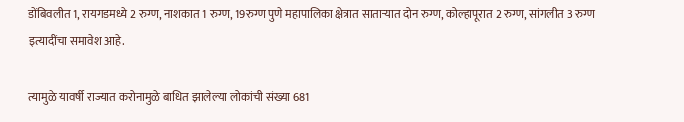डोंबिवलीत 1, रायगडमध्ये 2 रुग्ण, नाशकात 1 रुग्ण, 19रुग्ण पुणे महापालिका क्षेत्रात साताऱ्यात दोन रुग्ण, कोल्हापूरात 2 रुग्ण, सांगलीत 3 रुग्ण इत्यादींचा समावेश आहे.

त्यामुळे यावर्षी राज्यात करोनामुळे बाधित झालेल्या लोकांची संख्या 681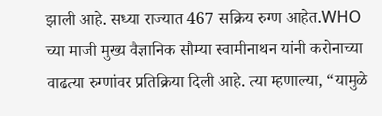झाली आहे. सध्या राज्यात 467 सक्रिय रुग्ण आहेत.WHO च्या माजी मुख्य वैज्ञानिक सौम्या स्वामीनाथन यांनी करोनाच्या वाढत्या रुग्णांवर प्रतिक्रिया दिली आहे. त्या म्हणाल्या, “यामुळे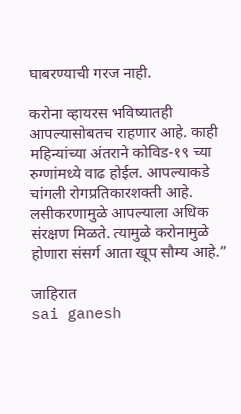घाबरण्याची गरज नाही.

करोना व्हायरस भविष्यातही आपल्यासोबतच राहणार आहे. काही महिन्यांच्या अंतराने कोविड-१९ च्या रुग्णांमध्ये वाढ होईल. आपल्याकडे चांगली रोगप्रतिकारशक्ती आहे. लसीकरणामुळे आपल्याला अधिक संरक्षण मिळते. त्यामुळे करोनामुळे होणारा संसर्ग आता खूप सौम्य आहे.”

जाहिरात
sai ganesh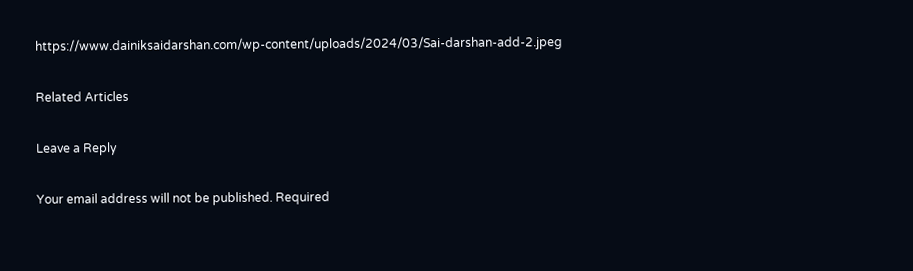https://www.dainiksaidarshan.com/wp-content/uploads/2024/03/Sai-darshan-add-2.jpeg

Related Articles

Leave a Reply

Your email address will not be published. Required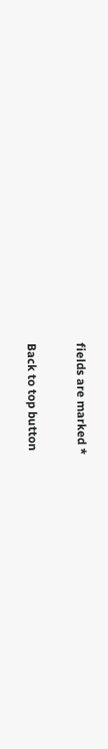fields are marked *

Back to top button